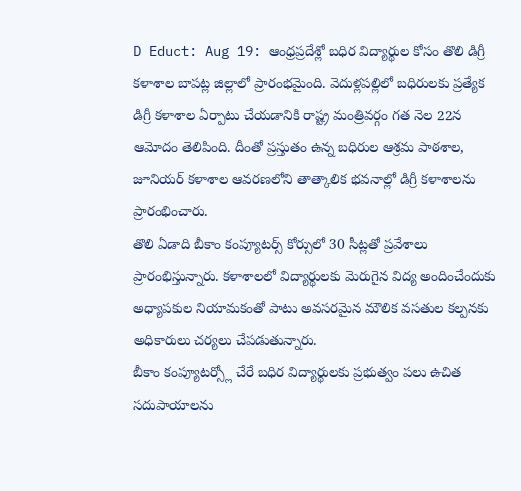D Educt: Aug 19: ఆంధ్రప్రదేశ్లో బధిర విద్యార్థుల కోసం తొలి డిగ్రీ కళాశాల బాపట్ల జిల్లాలో ప్రారంభమైంది. వెదుళ్లపల్లిలో బధిరులకు ప్రత్యేక డిగ్రీ కళాశాల ఏర్పాటు చేయడానికి రాష్ట్ర మంత్రివర్గం గత నెల 22న ఆమోదం తెలిపింది. దీంతో ప్రస్తుతం ఉన్న బధిరుల ఆశ్రమ పాఠశాల, జూనియర్ కళాశాల ఆవరణలోని తాత్కాలిక భవనాల్లో డిగ్రీ కళాశాలను ప్రారంభించారు.
తొలి ఏడాది బీకాం కంప్యూటర్స్ కోర్సులో 30 సీట్లతో ప్రవేశాలు ప్రారంభిస్తున్నారు. కళాశాలలో విద్యార్థులకు మెరుగైన విద్య అందించేందుకు అధ్యాపకుల నియామకంతో పాటు అవసరమైన మౌలిక వసతుల కల్పనకు అధికారులు చర్యలు చేపడుతున్నారు.
బీకాం కంప్యూటర్స్లో చేరే బధిర విద్యార్థులకు ప్రభుత్వం పలు ఉచిత సదుపాయాలను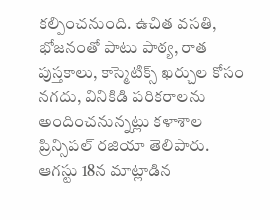కల్పించనుంది. ఉచిత వసతి, భోజనంతో పాటు పాఠ్య, రాత పుస్తకాలు, కాస్మెటిక్స్ ఖర్చుల కోసం నగదు, వినికిడి పరికరాలను అందించనున్నట్లు కళాశాల ప్రిన్సిపల్ రజియా తెలిపారు.
ఆగస్టు 18న మాట్లాడిన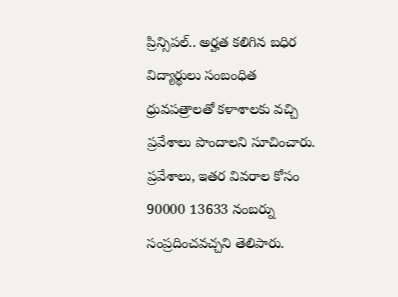ప్రిన్సిపల్.. అర్హత కలిగిన బధిర విద్యార్థులు సంబంధిత ధ్రువపత్రాలతో కళాశాలకు వచ్చి ప్రవేశాలు పొందాలని సూచించారు. ప్రవేశాలు, ఇతర వివరాల కోసం 90000 13633 నంబర్ను సంప్రదించవచ్చని తెలిపారు.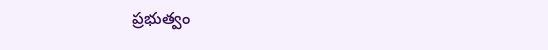ప్రభుత్వం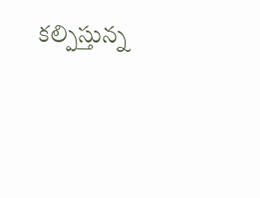కల్పిస్తున్న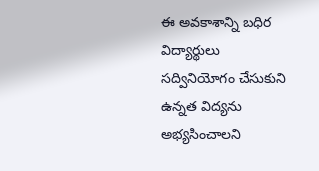ఈ అవకాశాన్ని బధిర విద్యార్థులు సద్వినియోగం చేసుకుని ఉన్నత విద్యను అభ్యసించాలని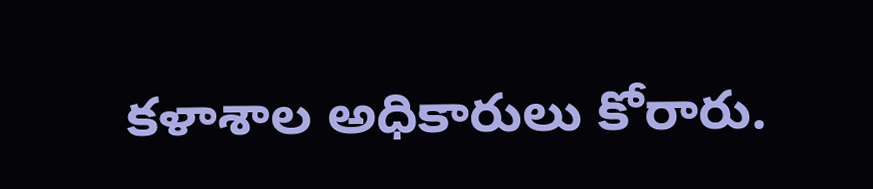కళాశాల అధికారులు కోరారు.